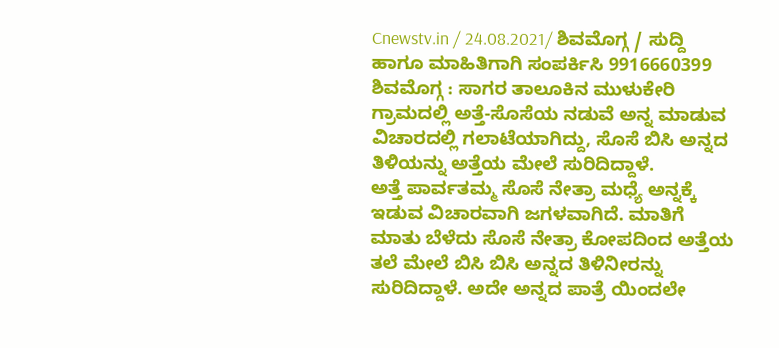Cnewstv.in / 24.08.2021/ ಶಿವಮೊಗ್ಗ / ಸುದ್ದಿ ಹಾಗೂ ಮಾಹಿತಿಗಾಗಿ ಸಂಪರ್ಕಿಸಿ 9916660399
ಶಿವಮೊಗ್ಗ : ಸಾಗರ ತಾಲೂಕಿನ ಮುಳುಕೇರಿ ಗ್ರಾಮದಲ್ಲಿ ಅತ್ತೆ-ಸೊಸೆಯ ನಡುವೆ ಅನ್ನ ಮಾಡುವ ವಿಚಾರದಲ್ಲಿ ಗಲಾಟೆಯಾಗಿದ್ದು, ಸೊಸೆ ಬಿಸಿ ಅನ್ನದ ತಿಳಿಯನ್ನು ಅತ್ತೆಯ ಮೇಲೆ ಸುರಿದಿದ್ದಾಳೆ.
ಅತ್ತೆ ಪಾರ್ವತಮ್ಮ ಸೊಸೆ ನೇತ್ರಾ ಮಧ್ಯೆ ಅನ್ನಕ್ಕೆ ಇಡುವ ವಿಚಾರವಾಗಿ ಜಗಳವಾಗಿದೆ. ಮಾತಿಗೆ ಮಾತು ಬೆಳೆದು ಸೊಸೆ ನೇತ್ರಾ ಕೋಪದಿಂದ ಅತ್ತೆಯ ತಲೆ ಮೇಲೆ ಬಿಸಿ ಬಿಸಿ ಅನ್ನದ ತಿಳಿನೀರನ್ನು ಸುರಿದಿದ್ದಾಳೆ. ಅದೇ ಅನ್ನದ ಪಾತ್ರೆ ಯಿಂದಲೇ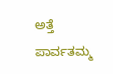ಅತ್ತೆ ಪಾರ್ವತಮ್ಮ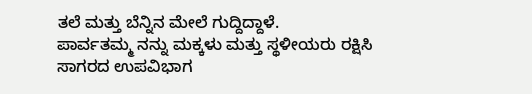ತಲೆ ಮತ್ತು ಬೆನ್ನಿನ ಮೇಲೆ ಗುದ್ದಿದ್ದಾಳೆ.
ಪಾರ್ವತಮ್ಮ ನನ್ನು ಮಕ್ಕಳು ಮತ್ತು ಸ್ಥಳೀಯರು ರಕ್ಷಿಸಿ ಸಾಗರದ ಉಪವಿಭಾಗ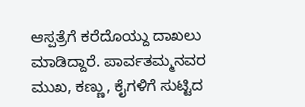ಆಸ್ಪತ್ರೆಗೆ ಕರೆದೊಯ್ದು ದಾಖಲು ಮಾಡಿದ್ದಾರೆ. ಪಾರ್ವತಮ್ಮನವರ ಮುಖ, ಕಣ್ಣು, ಕೈಗಳಿಗೆ ಸುಟ್ಟಿದ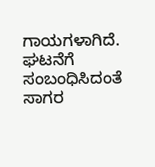ಗಾಯಗಳಾಗಿದೆ. ಘಟನೆಗೆ ಸಂಬಂಧಿಸಿದಂತೆ ಸಾಗರ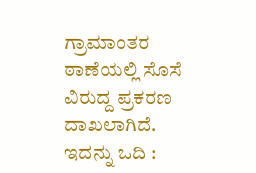ಗ್ರಾಮಾಂತರ ಠಾಣೆಯಲ್ಲಿ ಸೊಸೆ ವಿರುದ್ದ ಪ್ರಕರಣ ದಾಖಲಾಗಿದೆ.
ಇದನ್ನು ಒದಿ :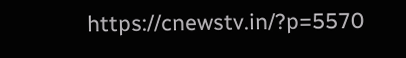https://cnewstv.in/?p=5570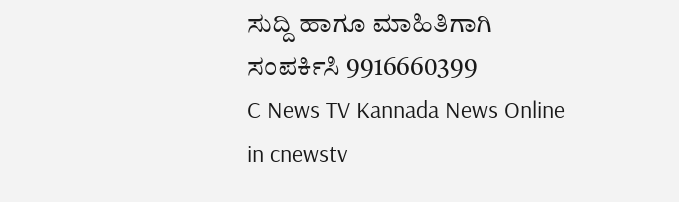ಸುದ್ದಿ ಹಾಗೂ ಮಾಹಿತಿಗಾಗಿ ಸಂಪರ್ಕಿಸಿ 9916660399
C News TV Kannada News Online in cnewstv